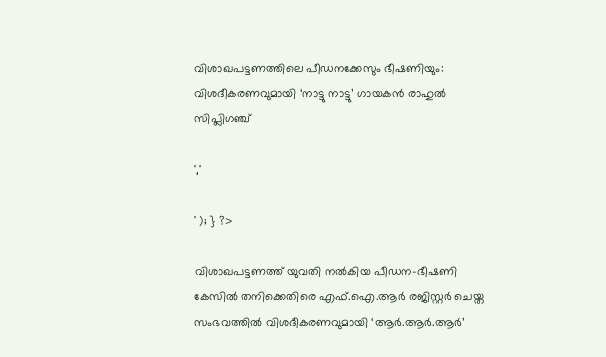വിശാഖപട്ടണത്തിലെ പീഡനക്കേസും ഭീഷണിയും: വിശദീകരണവുമായി ‘നാട്ടു നാട്ടു’ ഗായകൻ രാഹുൽ സിപ്ലിഗഞ്ച്

','

' ); } ?>

വിശാഖപട്ടണത്ത് യുവതി നൽകിയ പീഡന-ഭീഷണി കേസിൽ തനിക്കെതിരെ എഫ്.ഐ.ആർ രജിസ്റ്റർ ചെയ്ത സംഭവത്തിൽ വിശദീകരണവുമായി ‘ആർ.ആർ.ആർ’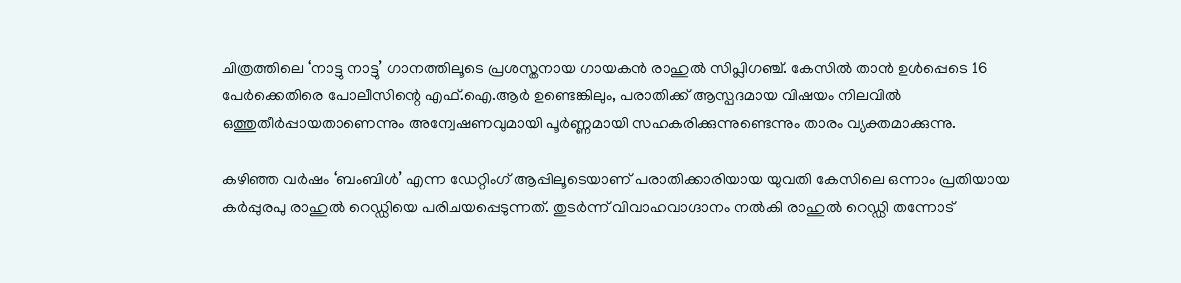ചിത്രത്തിലെ ‘നാട്ടു നാട്ടു’ ഗാനത്തിലൂടെ പ്രശസ്തനായ ഗായകൻ രാഹുൽ സിപ്ലിഗഞ്ച്. കേസിൽ താൻ ഉൾപ്പെടെ 16 പേർക്കെതിരെ പോലീസിന്റെ എഫ്.ഐ.ആർ ഉണ്ടെങ്കിലും, പരാതിക്ക് ആസ്പദമായ വിഷയം നിലവിൽ ഒത്തുതീർപ്പായതാണെന്നും അന്വേഷണവുമായി പൂർണ്ണമായി സഹകരിക്കുന്നുണ്ടെന്നും താരം വ്യക്തമാക്കുന്നു.

കഴിഞ്ഞ വർഷം ‘ബംബിൾ’ എന്ന ഡേറ്റിംഗ് ആപ്പിലൂടെയാണ് പരാതിക്കാരിയായ യുവതി കേസിലെ ഒന്നാം പ്രതിയായ കർപ്പുരപു രാഹുൽ റെഡ്ഡിയെ പരിചയപ്പെടുന്നത്. തുടർന്ന് വിവാഹവാഗ്ദാനം നൽകി രാഹുൽ റെഡ്ഡി തന്നോട്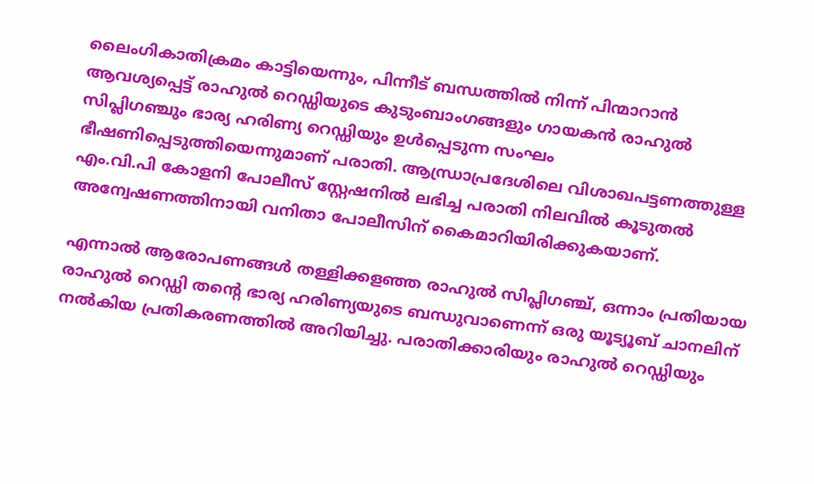ലൈംഗികാതിക്രമം കാട്ടിയെന്നും, പിന്നീട് ബന്ധത്തിൽ നിന്ന് പിന്മാറാൻ ആവശ്യപ്പെട്ട് രാഹുൽ റെഡ്ഡിയുടെ കുടുംബാംഗങ്ങളും ഗായകൻ രാഹുൽ സിപ്ലിഗഞ്ചും ഭാര്യ ഹരിണ്യ റെഡ്ഡിയും ഉൾപ്പെടുന്ന സംഘം ഭീഷണിപ്പെടുത്തിയെന്നുമാണ് പരാതി. ആന്ധ്രാപ്രദേശിലെ വിശാഖപട്ടണത്തുള്ള എം.വി.പി കോളനി പോലീസ് സ്റ്റേഷനിൽ ലഭിച്ച പരാതി നിലവിൽ കൂടുതൽ അന്വേഷണത്തിനായി വനിതാ പോലീസിന് കൈമാറിയിരിക്കുകയാണ്.

എന്നാൽ ആരോപണങ്ങൾ തള്ളിക്കളഞ്ഞ രാഹുൽ സിപ്ലിഗഞ്ച്, ഒന്നാം പ്രതിയായ രാഹുൽ റെഡ്ഡി തന്റെ ഭാര്യ ഹരിണ്യയുടെ ബന്ധുവാണെന്ന് ഒരു യൂട്യൂബ് ചാനലിന് നൽകിയ പ്രതികരണത്തിൽ അറിയിച്ചു. പരാതിക്കാരിയും രാഹുൽ റെഡ്ഡിയും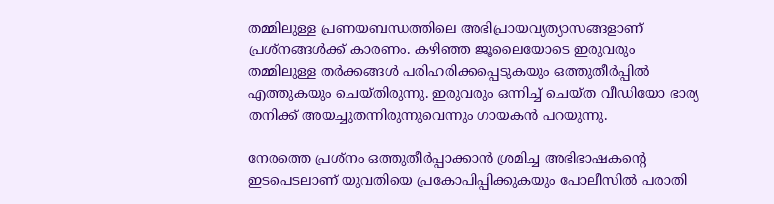തമ്മിലുള്ള പ്രണയബന്ധത്തിലെ അഭിപ്രായവ്യത്യാസങ്ങളാണ് പ്രശ്നങ്ങൾക്ക് കാരണം. കഴിഞ്ഞ ജൂലൈയോടെ ഇരുവരും തമ്മിലുള്ള തർക്കങ്ങൾ പരിഹരിക്കപ്പെടുകയും ഒത്തുതീർപ്പിൽ എത്തുകയും ചെയ്തിരുന്നു. ഇരുവരും ഒന്നിച്ച് ചെയ്ത വീഡിയോ ഭാര്യ തനിക്ക് അയച്ചുതന്നിരുന്നുവെന്നും ഗായകൻ പറയുന്നു.

നേരത്തെ പ്രശ്നം ഒത്തുതീർപ്പാക്കാൻ ശ്രമിച്ച അഭിഭാഷകന്റെ ഇടപെടലാണ് യുവതിയെ പ്രകോപിപ്പിക്കുകയും പോലീസിൽ പരാതി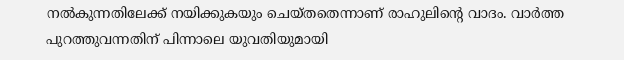നൽകുന്നതിലേക്ക് നയിക്കുകയും ചെയ്തതെന്നാണ് രാഹുലിന്റെ വാദം. വാർത്ത പുറത്തുവന്നതിന് പിന്നാലെ യുവതിയുമായി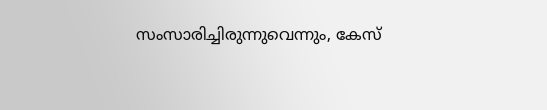സംസാരിച്ചിരുന്നുവെന്നും, കേസ്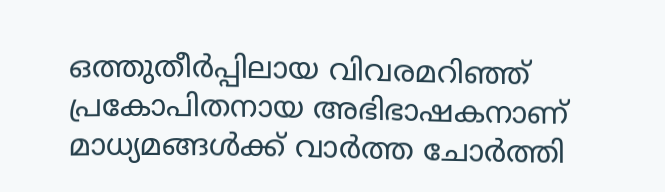ഒത്തുതീർപ്പിലായ വിവരമറിഞ്ഞ് പ്രകോപിതനായ അഭിഭാഷകനാണ് മാധ്യമങ്ങൾക്ക് വാർത്ത ചോർത്തി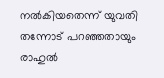നൽകിയതെന്ന് യുവതി തന്നോട് പറഞ്ഞതായും രാഹുൽ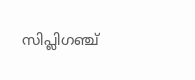സിപ്ലിഗഞ്ച്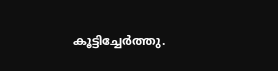കൂട്ടിച്ചേർത്തു.